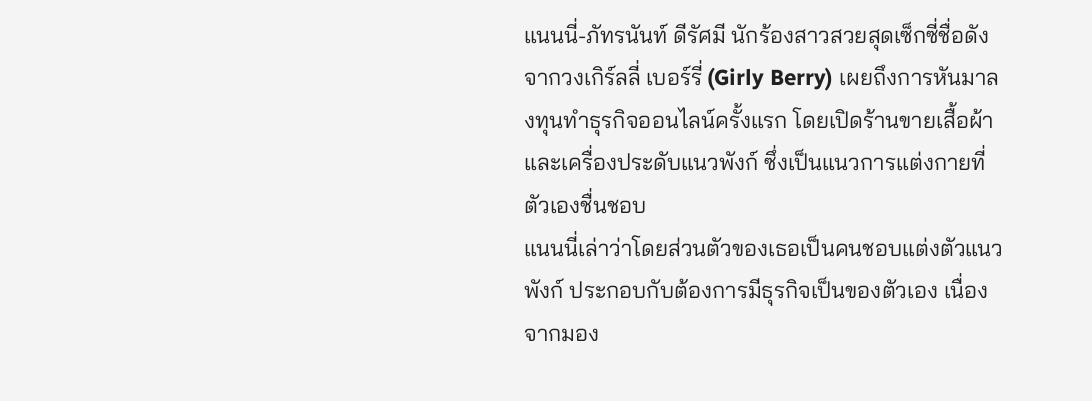แนนนี่-ภัทรนันท์ ดีรัศมี นักร้องสาวสวยสุดเซ็กซี่ชื่อดังจากวงเกิร์ลลี่ เบอร์รี่ (Girly Berry) เผยถึงการหันมาลงทุนทำธุรกิจออนไลน์ครั้งแรก โดยเปิดร้านขายเสื้อผ้าและเครื่องประดับแนวพังก์ ซึ่งเป็นแนวการแต่งกายที่ตัวเองชื่นชอบ
แนนนี่เล่าว่าโดยส่วนตัวของเธอเป็นคนชอบแต่งตัวแนวพังก์ ประกอบกับต้องการมีธุรกิจเป็นของตัวเอง เนื่องจากมอง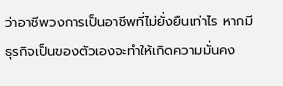ว่าอาชีพวงการเป็นอาชีพที่ไม่ยั่งยืนเท่าไร หากมีธุรกิจเป็นของตัวเองจะทำให้เกิดความมั่นคง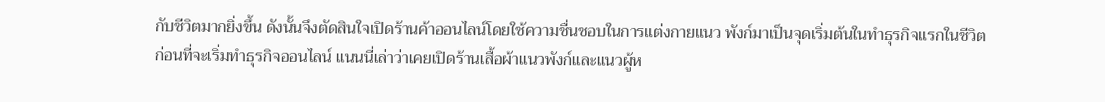กับชีวิตมากยิ่งขึ้น ดังนั้นจึงตัดสินใจเปิดร้านค้าออนไลน์โดยใช้ความชื่นชอบในการแต่งกายแนว พังก์มาเป็นจุดเริ่มต้นในทำธุรกิจแรกในชีวิต
ก่อนที่จะเริ่มทำธุรกิจออนไลน์ แนนนี่เล่าว่าเคยเปิดร้านเสื้อผ้าแนวพังก์และแนวผู้ห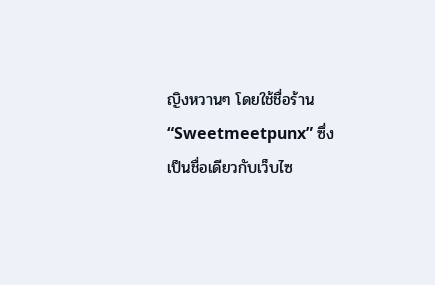ญิงหวานๆ โดยใช้ชื่อร้าน “Sweetmeetpunx” ซึ่งเป็นชื่อเดียวกับเว็บไซ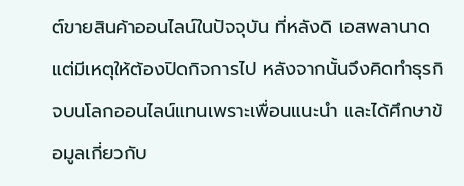ต์ขายสินค้าออนไลน์ในปัจจุบัน ที่หลังดิ เอสพลานาด แต่มีเหตุให้ต้องปิดกิจการไป หลังจากนั้นจึงคิดทำธุรกิจบนโลกออนไลน์แทนเพราะเพื่อนแนะนำ และได้ศึกษาข้อมูลเกี่ยวกับ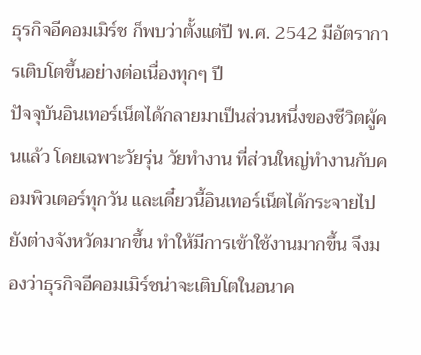ธุรกิจอีคอมเมิร์ช ก็พบว่าตั้งแต่ปี พ.ศ. 2542 มีอัตราการเติบโตขึ้นอย่างต่อเนื่องทุกๆ ปี
ปัจจุบันอินเทอร์เน็ตได้กลายมาเป็นส่วนหนึ่งของชีวิตผู้คนแล้ว โดยเฉพาะวัยรุ่น วัยทำงาน ที่ส่วนใหญ่ทำงานกับคอมพิวเตอร์ทุกวัน และเดี๋ยวนี้อินเทอร์เน็ตได้กระจายไปยังต่างจังหวัดมากขึ้น ทำให้มีการเข้าใช้งานมากขึ้น จึงมองว่าธุรกิจอีคอมเมิร์ชน่าจะเติบโตในอนาค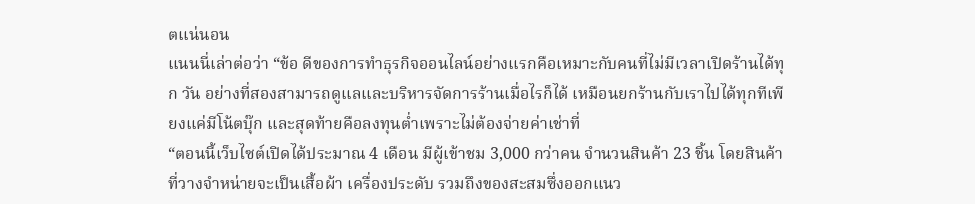ตแน่นอน
แนนนี่เล่าต่อว่า “ข้อ ดีของการทำธุรกิจออนไลน์อย่างแรกคือเหมาะกับคนที่ไม่มีเวลาเปิดร้านได้ทุก วัน อย่างที่สองสามารถดูแลและบริหารจัดการร้านเมื่อไรก็ได้ เหมือนยกร้านกับเราไปได้ทุกทีเพียงแค่มีโน้ตบุ๊ก และสุดท้ายคือลงทุนต่ำเพราะไม่ต้องจ่ายค่าเช่าที่
“ตอนนี้เว็บไซต์เปิดได้ประมาณ 4 เดือน มีผู้เข้าชม 3,000 กว่าคน จำนวนสินค้า 23 ชิ้น โดยสินค้าที่วางจำหน่ายจะเป็นเสื้อผ้า เครื่องประดับ รวมถึงของสะสมซึ่งออกแนว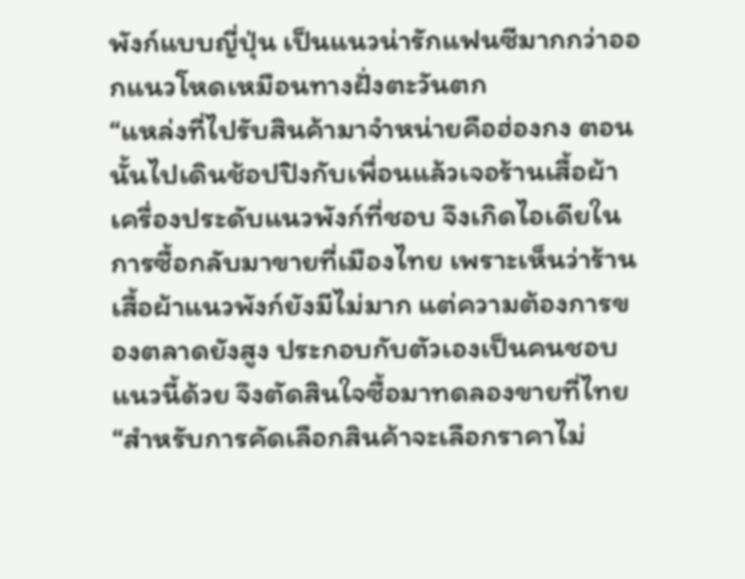พังก์แบบญี่ปุ่น เป็นแนวน่ารักแฟนซีมากกว่าออกแนวโหดเหมือนทางฝั่งตะวันตก
“แหล่งที่ไปรับสินค้ามาจำหน่ายคือฮ่องกง ตอนนั้นไปเดินช้อปปิงกับเพื่อนแล้วเจอร้านเสื้อผ้า เครื่องประดับแนวพังก์ที่ชอบ จึงเกิดไอเดียในการซื้อกลับมาขายที่เมืองไทย เพราะเห็นว่าร้านเสื้อผ้าแนวพังก์ยังมีไม่มาก แต่ความต้องการของตลาดยังสูง ประกอบกับตัวเองเป็นคนชอบแนวนี้ด้วย จึงตัดสินใจซื้อมาทดลองขายที่ไทย
“สำหรับการคัดเลือกสินค้าจะเลือกราคาไม่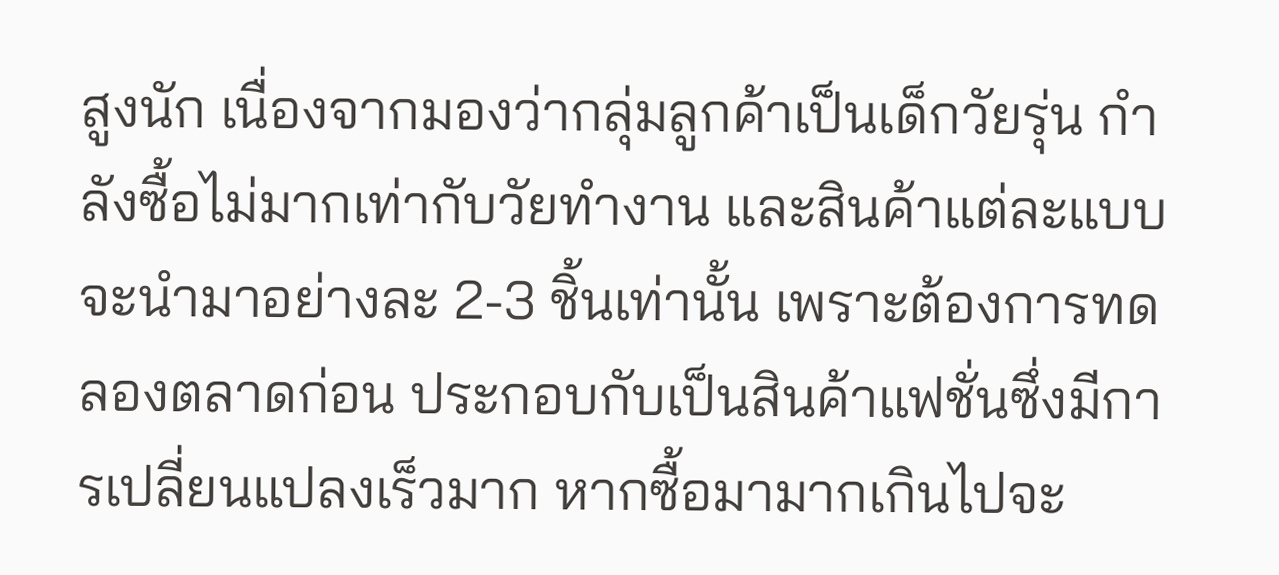สูงนัก เนื่องจากมองว่ากลุ่มลูกค้าเป็นเด็กวัยรุ่น กำลังซื้อไม่มากเท่ากับวัยทำงาน และสินค้าแต่ละแบบจะนำมาอย่างละ 2-3 ชิ้นเท่านั้น เพราะต้องการทดลองตลาดก่อน ประกอบกับเป็นสินค้าแฟชั่นซึ่งมีการเปลี่ยนแปลงเร็วมาก หากซื้อมามากเกินไปจะ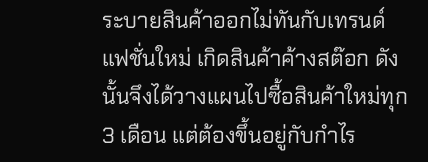ระบายสินค้าออกไม่ทันกับเทรนด์แฟชั่นใหม่ เกิดสินค้าค้างสต๊อก ดังนั้นจึงได้วางแผนไปซื้อสินค้าใหม่ทุก 3 เดือน แต่ต้องขึ้นอยู่กับกำไร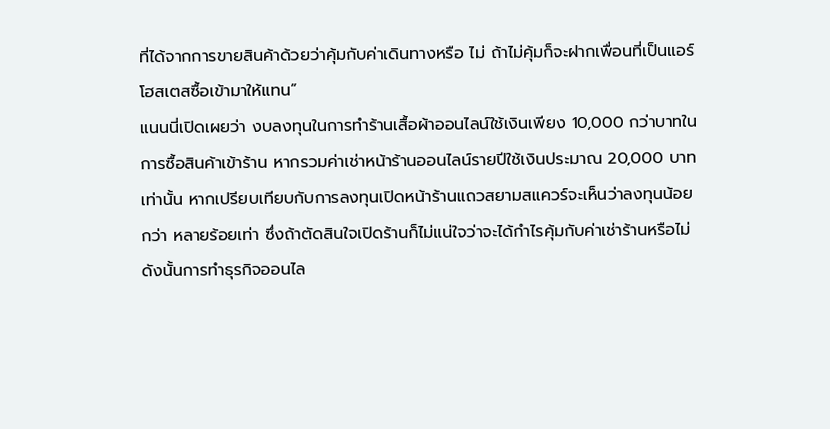ที่ได้จากการขายสินค้าด้วยว่าคุ้มกับค่าเดินทางหรือ ไม่ ถ้าไม่คุ้มก็จะฝากเพื่อนที่เป็นแอร์โฮสเตสซื้อเข้ามาให้แทน”
แนนนี่เปิดเผยว่า งบลงทุนในการทำร้านเสื้อผ้าออนไลน์ใช้เงินเพียง 10,000 กว่าบาทในการซื้อสินค้าเข้าร้าน หากรวมค่าเช่าหน้าร้านออนไลน์รายปีใช้เงินประมาณ 20,000 บาทเท่านั้น หากเปรียบเทียบกับการลงทุนเปิดหน้าร้านแถวสยามสแควร์จะเห็นว่าลงทุนน้อยกว่า หลายร้อยเท่า ซึ่งถ้าตัดสินใจเปิดร้านก็ไม่แน่ใจว่าจะได้กำไรคุ้มกับค่าเช่าร้านหรือไม่ ดังนั้นการทำธุรกิจออนไล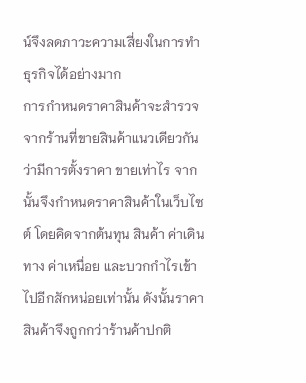น์จึงลดภาวะความเสี่ยงในการทำธุรกิจได้อย่างมาก
การกำหนดราคาสินค้าจะสำรวจจากร้านที่ขายสินค้าแนวเดียวกันว่ามีการตั้งราคา ขายเท่าไร จากนั้นจึงกำหนดราคาสินค้าในเว็บไซต์ โดยคิดจากต้นทุน สินค้า ค่าเดินทาง ค่าเหนื่อย และบวกกำไรเข้าไปอีกสักหน่อยเท่านั้น ดังนั้นราคาสินค้าจึงถูกกว่าร้านค้าปกติ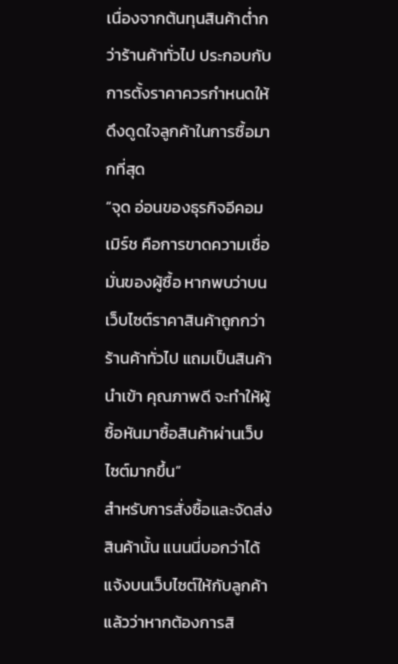เนื่องจากต้นทุนสินค้าต่ำกว่าร้านค้าทั่วไป ประกอบกับการตั้งราคาควรกำหนดให้ดึงดูดใจลูกค้าในการซื้อมากที่สุด
“จุด อ่อนของธุรกิจอีคอมเมิร์ช คือการขาดความเชื่อมั่นของผู้ซื้อ หากพบว่าบนเว็บไซต์ราคาสินค้าถูกกว่าร้านค้าทั่วไป แถมเป็นสินค้านำเข้า คุณภาพดี จะทำให้ผู้ซื้อหันมาซื้อสินค้าผ่านเว็บไซต์มากขึ้น”
สำหรับการสั่งซื้อและจัดส่งสินค้านั้น แนนนี่บอกว่าได้แจ้งบนเว็บไซต์ให้กับลูกค้าแล้วว่าหากต้องการสิ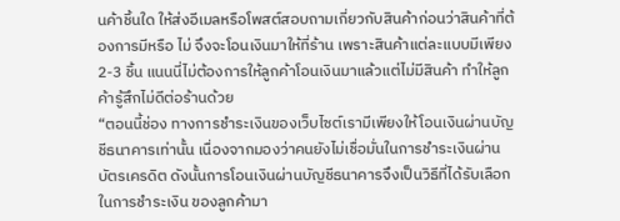นค้าชิ้นใด ให้ส่งอีเมลหรือโพสต์สอบถามเกี่ยวกับสินค้าก่อนว่าสินค้าที่ต้องการมีหรือ ไม่ จึงจะโอนเงินมาให้ที่ร้าน เพราะสินค้าแต่ละแบบมีเพียง 2-3 ชิ้น แนนนี่ไม่ต้องการให้ลูกค้าโอนเงินมาแล้วแต่ไม่มีสินค้า ทำให้ลูกค้ารู้สึกไม่ดีต่อร้านด้วย
“ตอนนี้ช่อง ทางการชำระเงินของเว็บไซต์เรามีเพียงให้โอนเงินผ่านบัญชีธนาคารเท่านั้น เนื่องจากมองว่าคนยังไม่เชื่อมั่นในการชำระเงินผ่านบัตรเครดิต ดังนั้นการโอนเงินผ่านบัญชีธนาคารจึงเป็นวิธีที่ได้รับเลือกในการชำระเงิน ของลูกค้ามา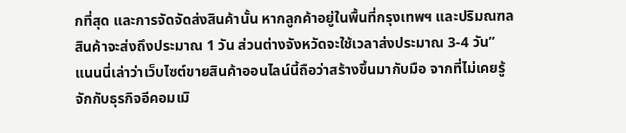กที่สุด และการจัดจัดส่งสินค้านั้น หากลูกค้าอยู่ในพื้นที่กรุงเทพฯ และปริมณฑล สินค้าจะส่งถึงประมาณ 1 วัน ส่วนต่างจังหวัดจะใช้เวลาส่งประมาณ 3-4 วัน”
แนนนี่เล่าว่าเว็บไซต์ขายสินค้าออนไลน์นี้ถือว่าสร้างขึ้นมากับมือ จากที่ไม่เคยรู้จักกับธุรกิจอีคอมเมิ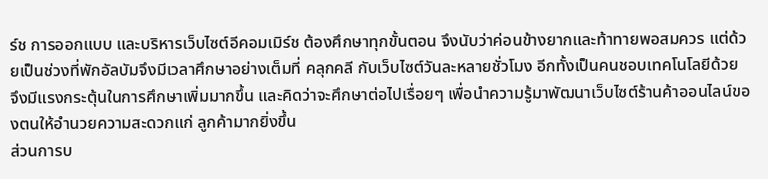ร์ช การออกแบบ และบริหารเว็บไซต์อีคอมเมิร์ช ต้องศึกษาทุกขั้นตอน จึงนับว่าค่อนข้างยากและท้าทายพอสมควร แต่ด้วยเป็นช่วงที่พักอัลบัมจึงมีเวลาศึกษาอย่างเต็มที่ คลุกคลี กับเว็บไซต์วันละหลายชั่วโมง อีกทั้งเป็นคนชอบเทคโนโลยีด้วย จึงมีแรงกระตุ้นในการศึกษาเพิ่มมากขึ้น และคิดว่าจะศึกษาต่อไปเรื่อยๆ เพื่อนำความรู้มาพัฒนาเว็บไซต์ร้านค้าออนไลน์ของตนให้อำนวยความสะดวกแก่ ลูกค้ามากยิ่งขึ้น
ส่วนการบ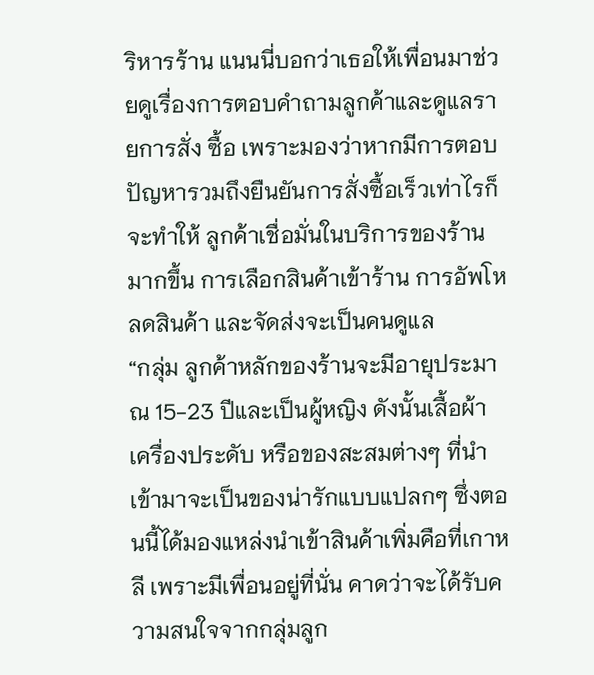ริหารร้าน แนนนี่บอกว่าเธอให้เพื่อนมาช่วยดูเรื่องการตอบคำถามลูกค้าและดูแลรายการสั่ง ซื้อ เพราะมองว่าหากมีการตอบปัญหารวมถึงยืนยันการสั่งซื้อเร็วเท่าไรก็จะทำให้ ลูกค้าเชื่อมั่นในบริการของร้านมากขึ้น การเลือกสินค้าเข้าร้าน การอัพโหลดสินค้า และจัดส่งจะเป็นคนดูแล
“กลุ่ม ลูกค้าหลักของร้านจะมีอายุประมาณ 15-23 ปีและเป็นผู้หญิง ดังนั้นเสื้อผ้า เครื่องประดับ หรือของสะสมต่างๆ ที่นำเข้ามาจะเป็นของน่ารักแบบแปลกๆ ซึ่งตอนนี้ได้มองแหล่งนำเข้าสินค้าเพิ่มคือที่เกาหลี เพราะมีเพื่อนอยู่ที่นั่น คาดว่าจะได้รับความสนใจจากกลุ่มลูก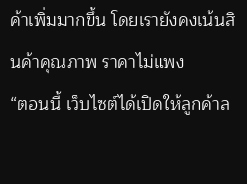ค้าเพิ่มมากขึ้น โดยเรายังคงเน้นสินค้าคุณภาพ ราคาไม่แพง
“ตอนนี้ เว็บไซต์ได้เปิดให้ลูกค้าล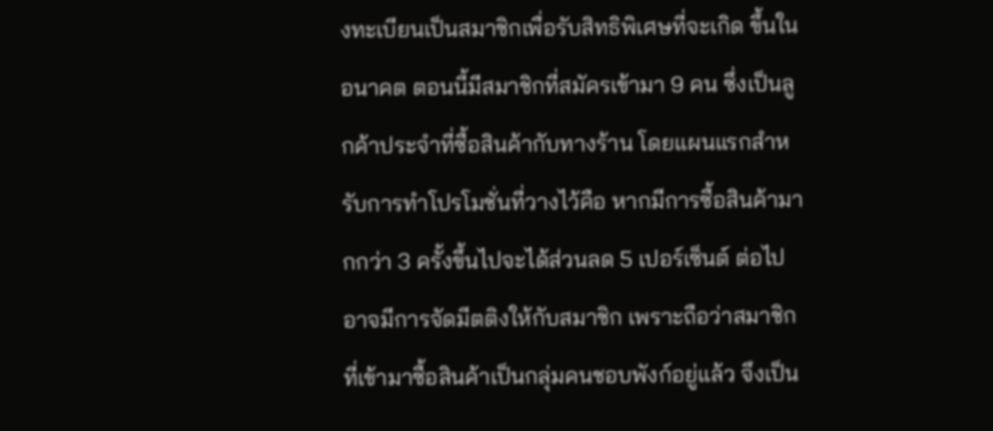งทะเบียนเป็นสมาชิกเพื่อรับสิทธิพิเศษที่จะเกิด ขึ้นในอนาคต ตอนนี้มีสมาชิกที่สมัครเข้ามา 9 คน ซึ่งเป็นลูกค้าประจำที่ซื้อสินค้ากับทางร้าน โดยแผนแรกสำหรับการทำโปรโมชั่นที่วางไว้คือ หากมีการซื้อสินค้ามากกว่า 3 ครั้งขึ้นไปจะได้ส่วนลด 5 เปอร์เซ็นต์ ต่อไปอาจมีการจัดมีตติงให้กับสมาชิก เพราะถือว่าสมาชิกที่เข้ามาซื้อสินค้าเป็นกลุ่มคนชอบพังก์อยู่แล้ว จึงเป็น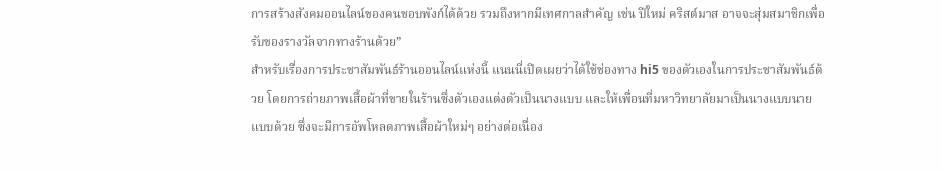การสร้างสังคมออนไลน์ของคนชอบพังก์ได้ด้วย รวมถึงหากมีเทศกาลสำคัญ เช่น ปีใหม่ คริสต์มาส อาจจะสุ่มสมาชิกเพื่อรับของรางวัลจากทางร้านด้วย”
สำหรับเรื่องการประชาสัมพันธ์ร้านออนไลน์แห่งนี้ แนนนี่เปิดเผยว่าได้ใช้ช่องทาง hi5 ของตัวเองในการประชาสัมพันธ์ด้วย โดยการถ่ายภาพเสื้อผ้าที่ขายในร้านซึ่งตัวเองแต่งตัวเป็นนางแบบ และให้เพื่อนที่มหาวิทยาลัยมาเป็นนางแบบนายแบบด้วย ซึ่งจะมีการอัพโหลดภาพเสื้อผ้าใหม่ๆ อย่างต่อเนื่อง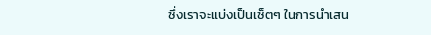ซึ่งเราจะแบ่งเป็นเซ็ตๆ ในการนำเสน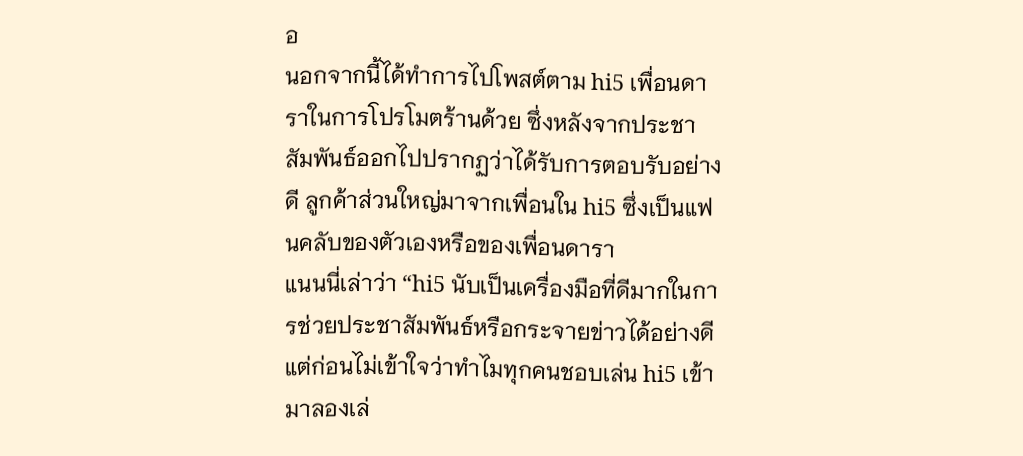อ
นอกจากนี้ได้ทำการไปโพสต์ตาม hi5 เพื่อนดาราในการโปรโมตร้านด้วย ซึ่งหลังจากประชาสัมพันธ์ออกไปปรากฏว่าได้รับการตอบรับอย่างดี ลูกค้าส่วนใหญ่มาจากเพื่อนใน hi5 ซึ่งเป็นแฟนคลับของตัวเองหรือของเพื่อนดารา
แนนนี่เล่าว่า “hi5 นับเป็นเครื่องมือที่ดีมากในการช่วยประชาสัมพันธ์หรือกระจายข่าวได้อย่างดี แต่ก่อนไม่เข้าใจว่าทำไมทุกคนชอบเล่น hi5 เข้ามาลองเล่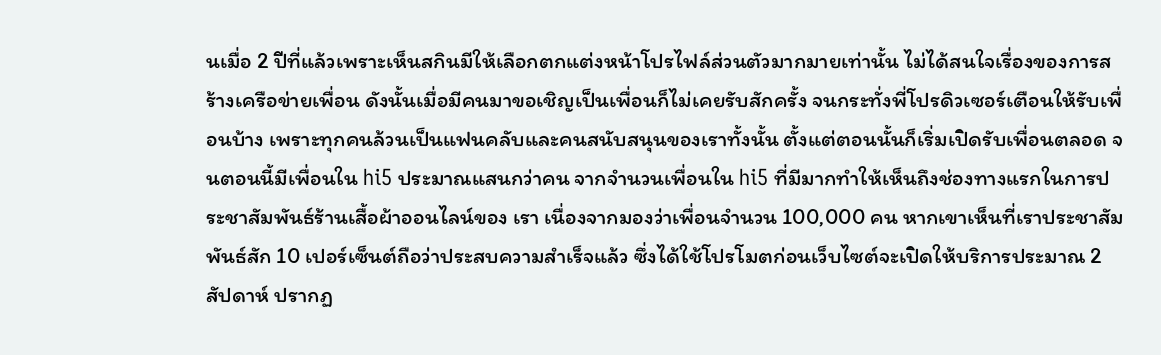นเมื่อ 2 ปีที่แล้วเพราะเห็นสกินมีให้เลือกตกแต่งหน้าโปรไฟล์ส่วนตัวมากมายเท่านั้น ไม่ได้สนใจเรื่องของการสร้างเครือข่ายเพื่อน ดังนั้นเมื่อมีคนมาขอเชิญเป็นเพื่อนก็ไม่เคยรับสักครั้ง จนกระทั่งพี่โปรดิวเซอร์เตือนให้รับเพื่อนบ้าง เพราะทุกคนล้วนเป็นแฟนคลับและคนสนับสนุนของเราทั้งนั้น ตั้งแต่ตอนนั้นก็เริ่มเปิดรับเพื่อนตลอด จนตอนนี้มีเพื่อนใน hi5 ประมาณแสนกว่าคน จากจำนวนเพื่อนใน hi5 ที่มีมากทำให้เห็นถึงช่องทางแรกในการประชาสัมพันธ์ร้านเสื้อผ้าออนไลน์ของ เรา เนื่องจากมองว่าเพื่อนจำนวน 100,000 คน หากเขาเห็นที่เราประชาสัมพันธ์สัก 10 เปอร์เซ็นต์ถือว่าประสบความสำเร็จแล้ว ซึ่งได้ใช้โปรโมตก่อนเว็บไซต์จะเปิดให้บริการประมาณ 2 สัปดาห์ ปรากฏ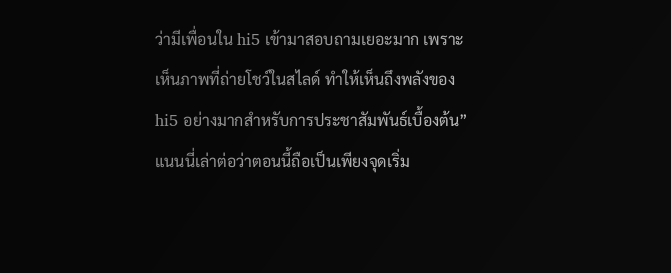ว่ามีเพื่อนใน hi5 เข้ามาสอบถามเยอะมาก เพราะเห็นภาพที่ถ่ายโชว์ในสไลด์ ทำให้เห็นถึงพลังของ hi5 อย่างมากสำหรับการประชาสัมพันธ์เบื้องต้น”
แนนนี่เล่าต่อว่าตอนนี้ถือเป็นเพียงจุดเริ่ม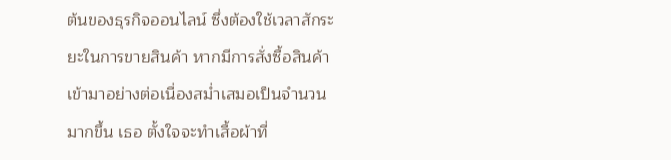ต้นของธุรกิจออนไลน์ ซึ่งต้องใช้เวลาสักระยะในการขายสินค้า หากมีการสั่งซื้อสินค้าเข้ามาอย่างต่อเนื่องสม่ำเสมอเป็นจำนวนมากขึ้น เธอ ตั้งใจจะทำเสื้อผ้าที่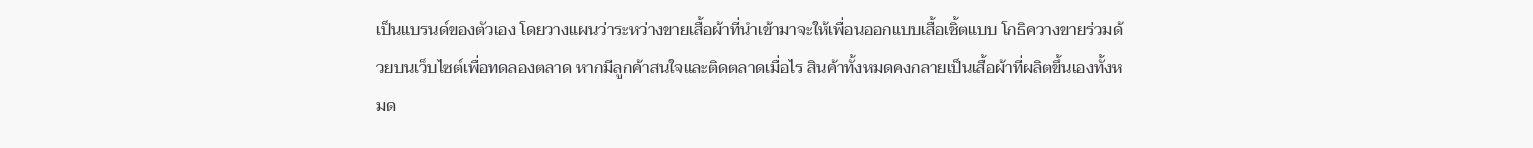เป็นแบรนด์ของตัวเอง โดยวางแผนว่าระหว่างขายเสื้อผ้าที่นำเข้ามาจะให้เพื่อนออกแบบเสื้อเชิ้ตแบบ โกธิควางขายร่วมด้วยบนเว็บไซต์เพื่อทดลองตลาด หากมีลูกค้าสนใจและติดตลาดเมื่อไร สินค้าทั้งหมดคงกลายเป็นเสื้อผ้าที่ผลิตขึ้นเองทั้งหมด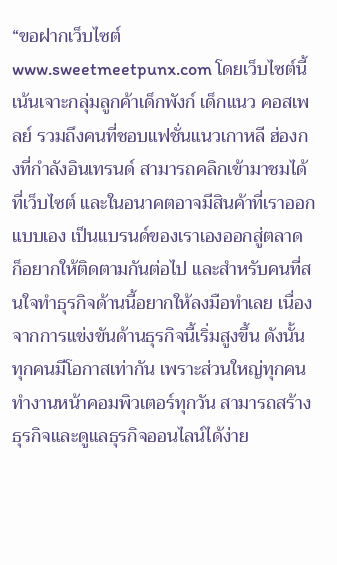“ขอฝากเว็บไซต์ www.sweetmeetpunx.com โดยเว็บไซต์นี้เน้นเจาะกลุ่มลูกค้าเด็กพังก์ เด็กแนว คอสเพลย์ รวมถึงคนที่ชอบแฟชั่นแนวเกาหลี ฮ่องกงที่กำลังอินเทรนด์ สามารถคลิกเข้ามาชมได้ที่เว็บไซต์ และในอนาคตอาจมีสินค้าที่เราออกแบบเอง เป็นแบรนด์ของเราเองออกสู่ตลาด ก็อยากให้ติดตามกันต่อไป และสำหรับคนที่สนใจทำธุรกิจด้านนี้อยากให้ลงมือทำเลย เนื่องจากการแข่งขันด้านธุรกิจนี้เริ่มสูงขึ้น ดังนั้นทุกคนมีโอกาสเท่ากัน เพราะส่วนใหญ่ทุกคนทำงานหน้าคอมพิวเตอร์ทุกวัน สามารถสร้างธุรกิจและดูแลธุรกิจออนไลน์ได้ง่าย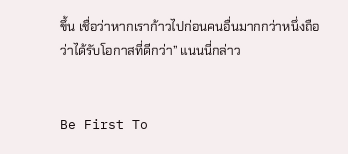ขึ้น เชื่อว่าหากเราก้าวไปก่อนคนอื่นมากกว่าหนึ่งถือว่าได้รับโอกาสที่ดีกว่า” แนนนี่กล่าว


Be First To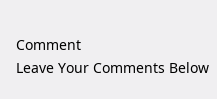Comment
Leave Your Comments Below